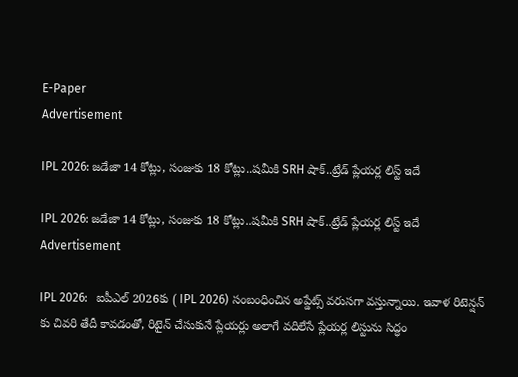E-Paper
Advertisement

IPL 2026: జ‌డేజా 14 కోట్లు, సంజుకు 18 కోట్లు..ష‌మీకి SRH షాక్‌..ట్రేడ్ ప్లేయ‌ర్ల లిస్ట్ ఇదే

IPL 2026: జ‌డేజా 14 కోట్లు, సంజుకు 18 కోట్లు..ష‌మీకి SRH షాక్‌..ట్రేడ్ ప్లేయ‌ర్ల లిస్ట్ ఇదే
Advertisement

IPL 2026:   ఐపీఎల్ 2026కు ( IPL 2026) సంబంధించిన అప్డేట్స్ వరుసగా వస్తున్నాయి. ఇవాళ రిటెన్షన్ కు చివరి తేదీ కావడంతో, రిటైన్ చేసుకునే ప్లేయర్లు అలాగే వదిలేసే ప్లేయర్ల లిస్టును సిద్ధం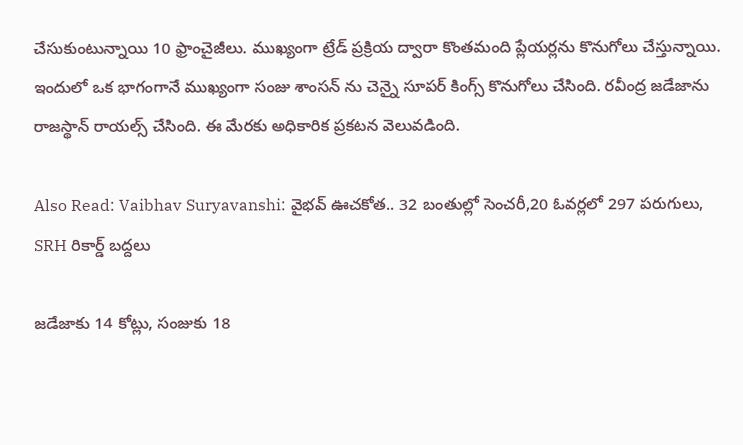చేసుకుంటున్నాయి 10 ఫ్రాంచైజీలు. ముఖ్యంగా ట్రేడ్ ప్రక్రియ ద్వారా కొంతమంది ప్లేయర్లను కొనుగోలు చేస్తున్నాయి. ఇందులో ఒక భాగంగానే ముఖ్యంగా సంజు శాంస‌న్ ను చెన్నై సూపర్ కింగ్స్ కొనుగోలు చేసింది. రవీంద్ర జడేజాను రాజస్థాన్ రాయల్స్ చేసింది. ఈ మేరకు అధికారిక ప్రకటన వెలువడింది.

Also Read: Vaibhav Suryavanshi: వైభవ్ ఊచకోత.. 32 బంతుల్లో సెంచరీ,20 ఓవ‌ర్ల‌లో 297 ప‌రుగులు, SRH రికార్డ్ బ‌ద్ద‌లు

జడేజాకు 14 కోట్లు, సంజుకు 18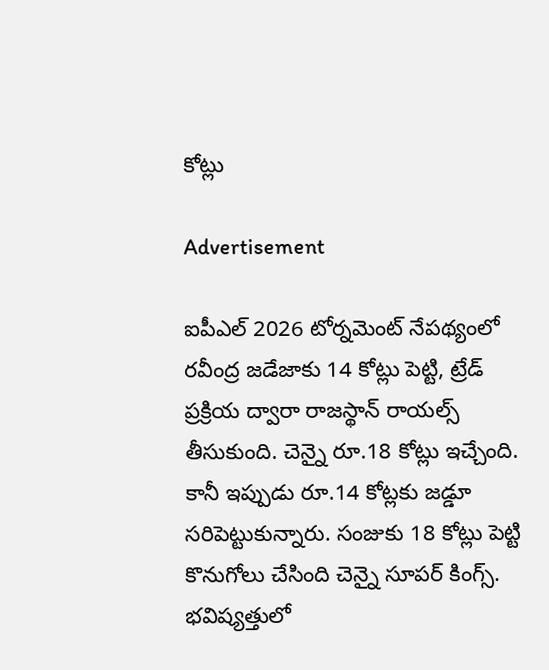కోట్లు

Advertisement

ఐపీఎల్ 2026 టోర్నమెంట్ నేపథ్యంలో రవీంద్ర జడేజాకు 14 కోట్లు పెట్టి, ట్రేడ్ ప్రక్రియ ద్వారా రాజస్థాన్ రాయల్స్ తీసుకుంది. చెన్నై రూ.18 కోట్లు ఇచ్చేంది. కానీ ఇప్పుడు రూ.14 కోట్ల‌కు జ‌డ్డూ స‌రిపెట్టుకున్నారు. సంజుకు 18 కోట్లు పెట్టి కొనుగోలు చేసింది చెన్నై సూపర్ కింగ్స్. భవిష్యత్తులో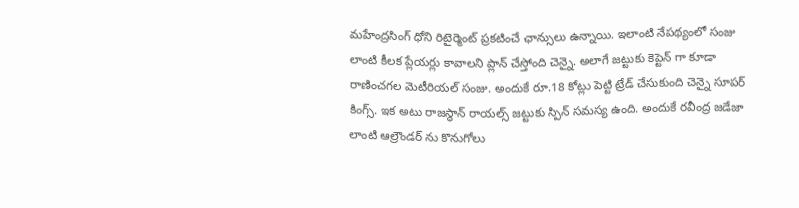మహేంద్రసింగ్ ధోని రిటైర్మెంట్ ప్రకటించే ఛాన్సులు ఉన్నాయి. ఇలాంటి నేపథ్యంలో సంజు లాంటి కీలక ప్లేయర్లు కావాలని ప్లాన్ చేస్తోంది చెన్నై. అలాగే జట్టుకు కెప్టెన్ గా కూడా రాణించగల మెటీరియల్ సంజు. అందుకే రూ.18 కోట్లు పెట్టి ట్రేడ్ చేసుకుంది చెన్నై సూపర్ కింగ్స్. ఇక అటు రాజస్థాన్ రాయల్స్ జట్టుకు స్పిన్ సమస్య ఉంది. అందుకే రవీంద్ర జడేజా లాంటి ఆల్రౌండర్ ను కొనుగోలు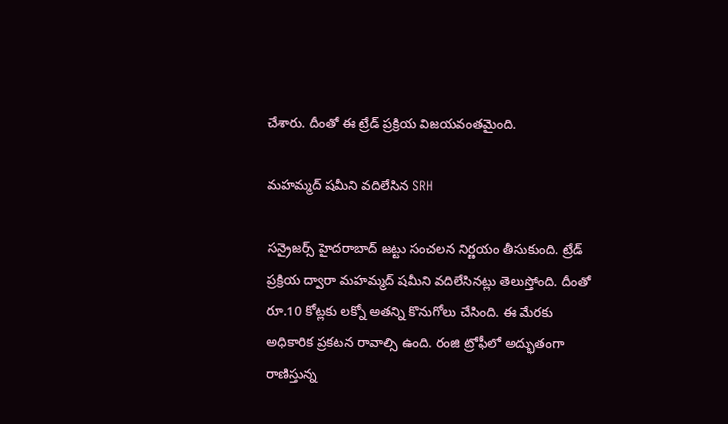చేశారు. దీంతో ఈ ట్రేడ్ ప్రక్రియ విజయవంతమైంది.

మహమ్మద్ షమీని వదిలేసిన SRH

సన్రైజర్స్ హైదరాబాద్ జట్టు సంచలన నిర్ణయం తీసుకుంది. ట్రేడ్ ప్రక్రియ ద్వారా మహమ్మద్ షమీని వదిలేసినట్లు తెలుస్తోంది. దీంతో రూ.10 కోట్లకు లక్నో అతన్ని కొనుగోలు చేసింది. ఈ మేరకు అధికారిక ప్రకటన రావాల్సి ఉంది. రంజి ట్రోఫీలో అద్భుతంగా రాణిస్తున్న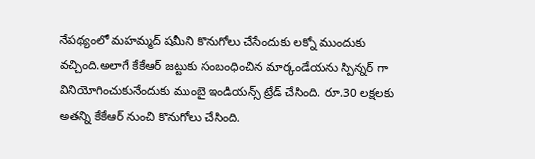నేపథ్యంలో మహమ్మద్ షమీని కొనుగోలు చేసేందుకు లక్నో ముందుకు వచ్చింది.అలాగే కేకేఆర్ జట్టుకు సంబంధించిన మార్కండేయను స్పిన్నర్ గా వినియోగించుకునేందుకు ముంబై ఇండియన్స్ ట్రేడ్ చేసింది. రూ.30 లక్షలకు అతన్ని కేకేఆర్ నుంచి కొనుగోలు చేసింది.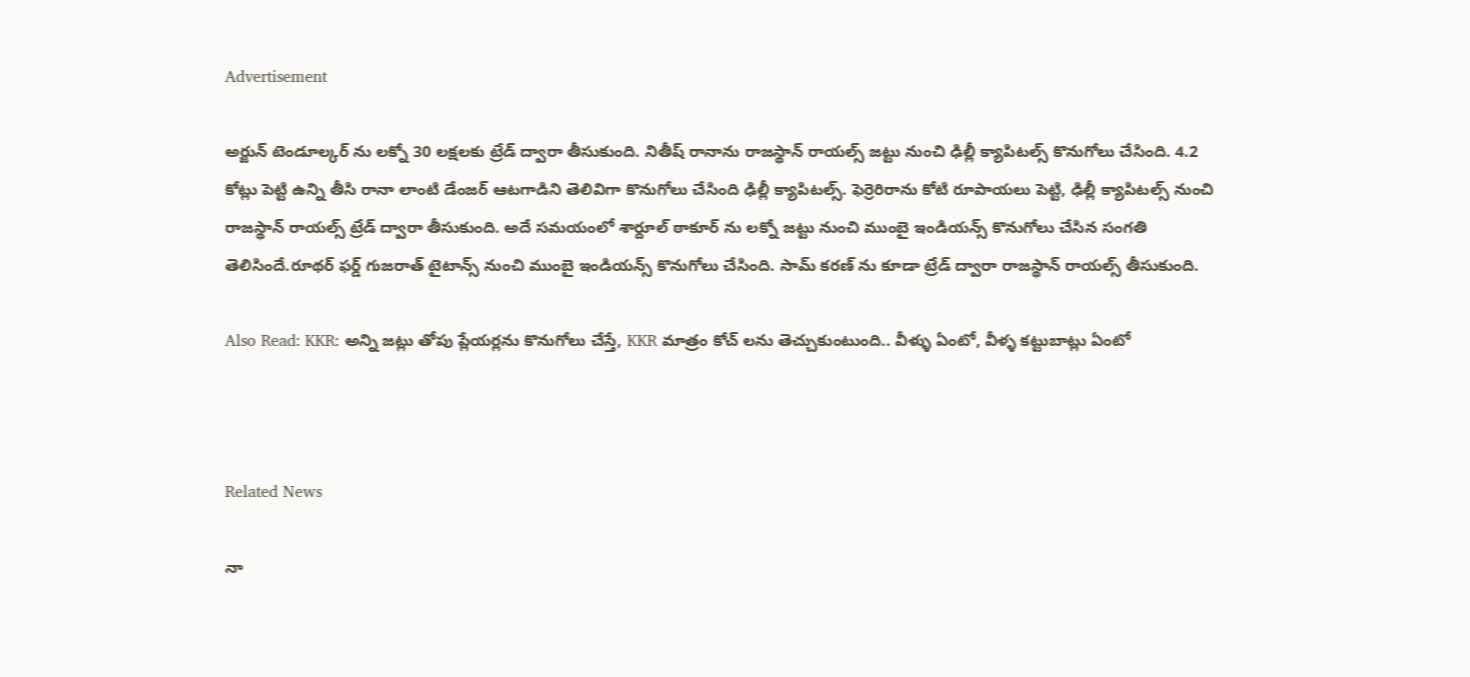Advertisement

అర్జున్‌ టెండూల్కర్ ను లక్నో 30 లక్షలకు ట్రేడ్ ద్వారా తీసుకుంది. నితీష్ రానాను రాజస్థాన్ రాయల్స్ జట్టు నుంచి ఢిల్లీ క్యాపిటల్స్ కొనుగోలు చేసింది. 4.2 కోట్లు పెట్టి ఉన్ని తీసి రానా లాంటి డేంజర్ ఆట‌గాడిని తెలివిగా కొనుగోలు చేసింది ఢిల్లీ క్యాపిటల్స్. ఫెర్రెరిరాను కోటి రూపాయలు పెట్టి, ఢిల్లీ క్యాపిట‌ల్స్‌ నుంచి రాజస్థాన్ రాయల్స్ ట్రేడ్ ద్వారా తీసుకుంది. అదే సమయంలో శార్దూల్ ఠాకూర్ ను లక్నో జట్టు నుంచి ముంబై ఇండియన్స్ కొనుగోలు చేసిన సంగతి తెలిసిందే.రూథర్ ఫర్డ్ గుజరాత్ టైటాన్స్ నుంచి ముంబై ఇండియన్స్ కొనుగోలు చేసింది. సామ్ కరణ్ ను కూడా ట్రేడ్ ద్వారా రాజస్థాన్ రాయల్స్ తీసుకుంది.

Also Read: KKR: అన్ని జట్లు తోపు ప్లేయర్లను కొనుగోలు చేస్తే, KKR మాత్రం కోచ్ లను తెచ్చుకుంటుంది.. వీళ్ళు ఏంటో, వీళ్ళ కట్టుబాట్లు ఏంటో



Related News

నా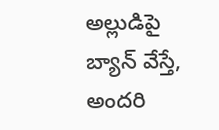అల్లుడిపై బ్యాన్ వేస్తే, అంద‌రి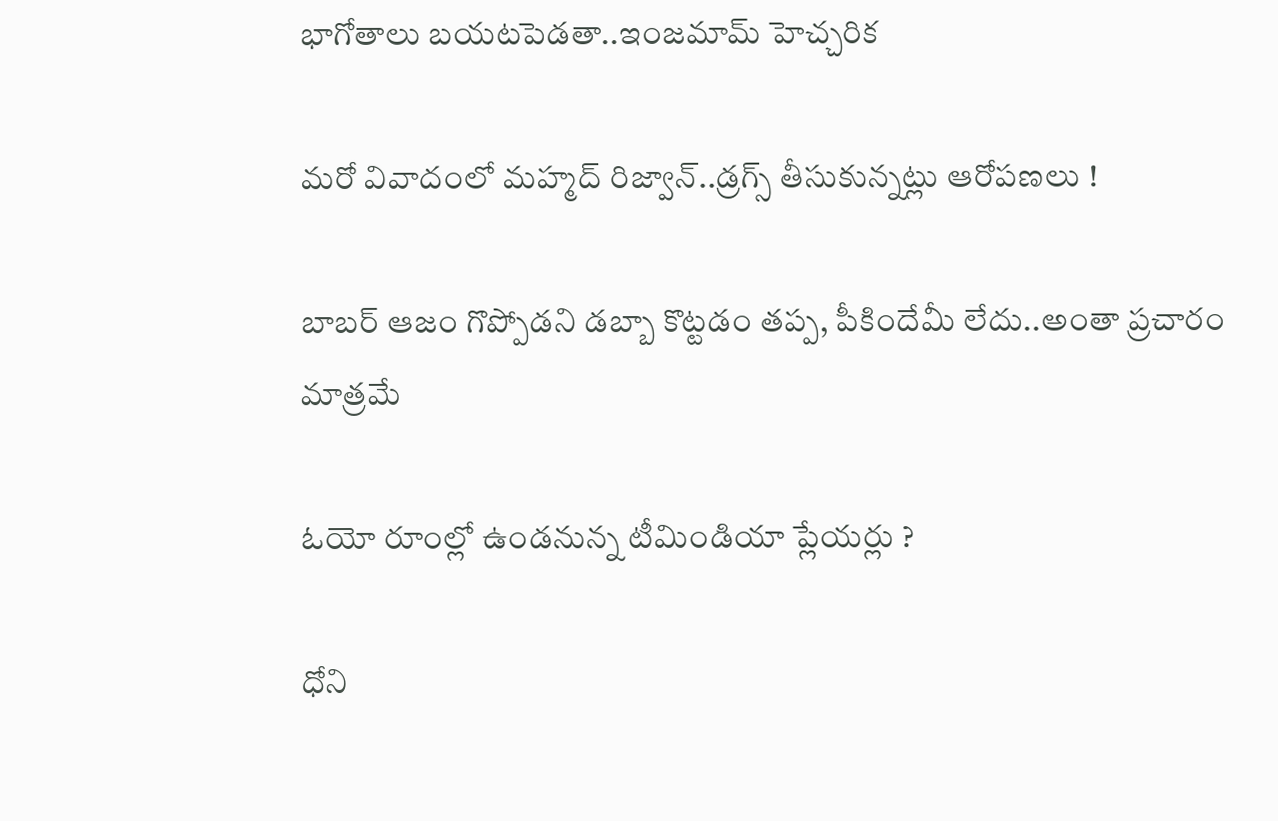భాగోతాలు బ‌య‌ట‌పెడ‌తా..ఇంజ‌మామ్ హెచ్చ‌రిక‌

మ‌రో వివాదంలో మ‌హ్మ‌ద్ రిజ్వాన్..డ్ర‌గ్స్ తీసుకున్న‌ట్లు ఆరోప‌ణ‌లు !

బాబ‌ర్ ఆజం గొప్పోడని డ‌బ్బా కొట్ట‌డం త‌ప్ప‌, పీకిందేమీ లేదు..అంతా ప్ర‌చారం మాత్ర‌మే

ఓయో రూంల్లో ఉండ‌నున్న టీమిండియా ప్లేయ‌ర్లు ?

ధోని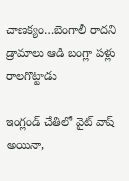చాణ‌క్యం…బెంగాలీ రాద‌ని డ్రామాలు ఆడి బంగ్లా ప‌ళ్లు రాలగొట్టాడు

ఇంగ్లండ్ చేతిలో వైట్ వాష్ అయినా,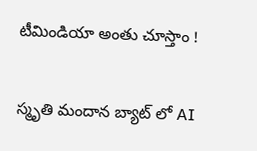టీమిండియా అంతు చూస్తాం !

స్మృతి మందాన‌ బ్యాట్ లో AI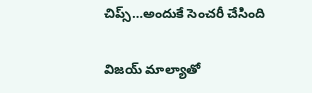చిప్స్…అందుకే సెంచ‌రీ చేసింది

విజయ్ మాల్యాతో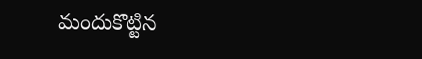మందుకొట్టిన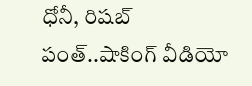ధోనీ, రిషబ్ పంత్..షాకింగ్ వీడియో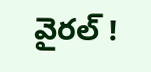వైర‌ల్ !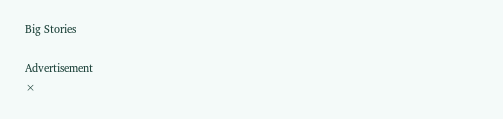Big Stories

Advertisement
×